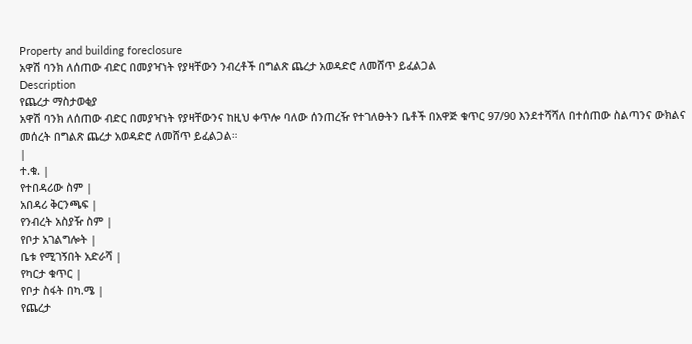Property and building foreclosure
አዋሽ ባንክ ለሰጠው ብድር በመያዣነት የያዛቸውን ንብረቶች በግልጽ ጨረታ አወዳድሮ ለመሸጥ ይፈልጋል
Description
የጨረታ ማስታወቂያ
አዋሽ ባንክ ለሰጠው ብድር በመያዣነት የያዛቸውንና ከዚህ ቀጥሎ ባለው ሰንጠረዥ የተገለፁትን ቤቶች በአዋጅ ቁጥር 97/90 እንደተሻሻለ በተሰጠው ስልጣንና ውክልና መሰረት በግልጽ ጨረታ አወዳድሮ ለመሸጥ ይፈልጋል።
|
ተ.ቁ. |
የተበዳሪው ስም |
አበዳሪ ቅርንጫፍ |
የንብረት አስያዥ ስም |
የቦታ አገልግሎት |
ቤቱ የሚገኝበት አድራሻ |
የካርታ ቁጥር |
የቦታ ስፋት በካ.ሜ |
የጨረታ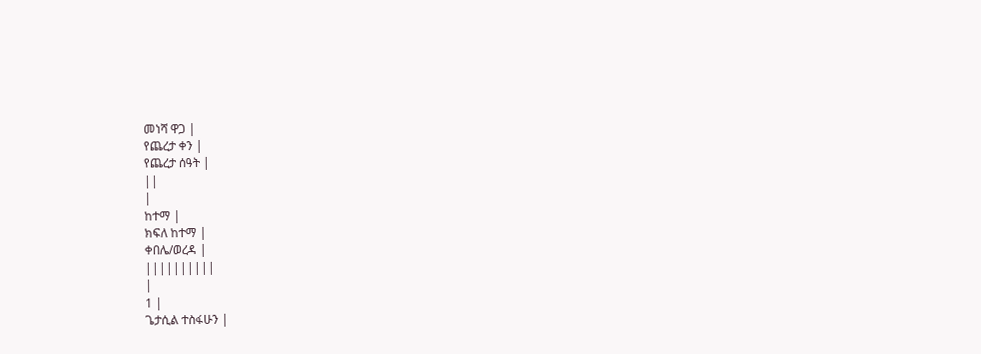መነሻ ዋጋ |
የጨረታ ቀን |
የጨረታ ሰዓት |
||
|
ከተማ |
ክፍለ ከተማ |
ቀበሌ/ወረዳ |
||||||||||
|
1 |
ጌታሲል ተስፋሁን |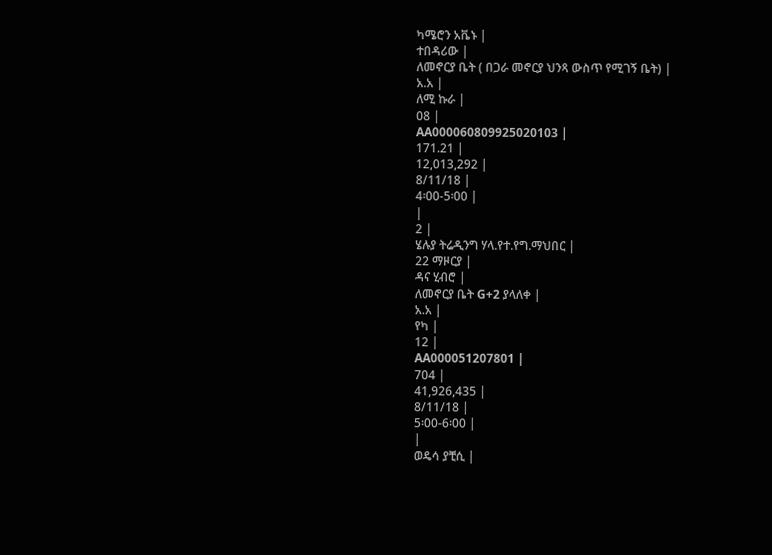ካሜሮን አቬኑ |
ተበዳሪው |
ለመኖርያ ቤት ( በጋራ መኖርያ ህንጻ ውስጥ የሚገኝ ቤት) |
አ.አ |
ለሚ ኩራ |
08 |
AA000060809925020103 |
171.21 |
12,013,292 |
8/11/18 |
4፡00-5፡00 |
|
2 |
ሄሉያ ትሬዲንግ ሃላ.የተ.የግ.ማህበር |
22 ማዞርያ |
ዳና ሂብሮ |
ለመኖርያ ቤት G+2 ያላለቀ |
አ.አ |
የካ |
12 |
AA000051207801 |
704 |
41,926,435 |
8/11/18 |
5፡00-6፡00 |
|
ወዴሳ ያቺሲ |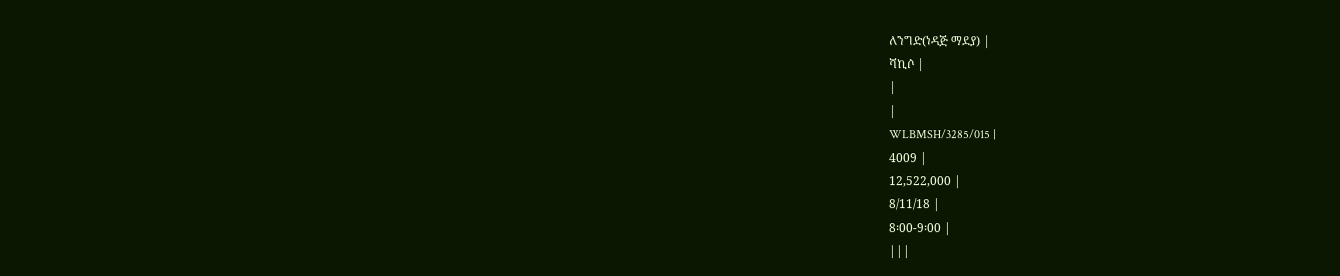ለንግድ(ነዳጅ ማደያ) |
ሻኪሶ |
|
|
WLBMSH/3285/015 |
4009 |
12,522,000 |
8/11/18 |
8፡00-9፡00 |
|||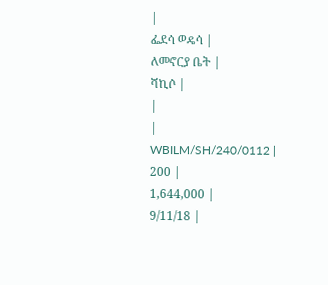|
ፌደሳ ወዴሳ |
ለመኖርያ ቤት |
ሻኪሶ |
|
|
WBILM/SH/240/0112 |
200 |
1,644,000 |
9/11/18 |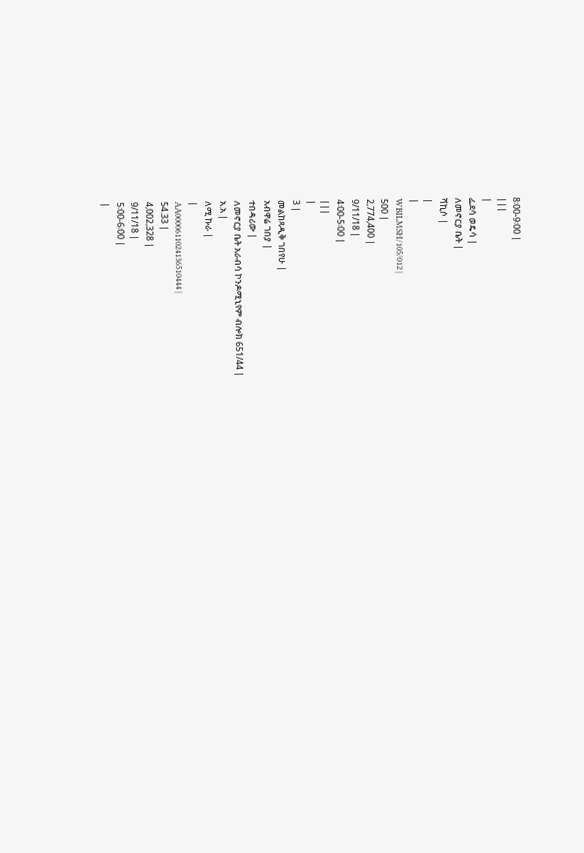8፡00-9፡00 |
|||
|
ፌደሳ ወዴሳ |
ለመኖርያ ቤት |
ሻኪሶ |
|
|
WBILMSH/105/012 |
500 |
2,774,400 |
9/11/18 |
4፡00-5፡00 |
|||
|
3 |
መልከጻዲቅ ገበየሁ |
አብዋሬ ገበያ |
ተበዳሪው |
ለመኖርያ ቤት አራብሳ ኮንዶሚኒየም ብሎክ 651/44 |
አ.አ |
ለሚ ኩራ |
|
AA0000611024136510444 |
54.33 |
4,002,328 |
9/11/18 |
5፡00-6፡00 |
|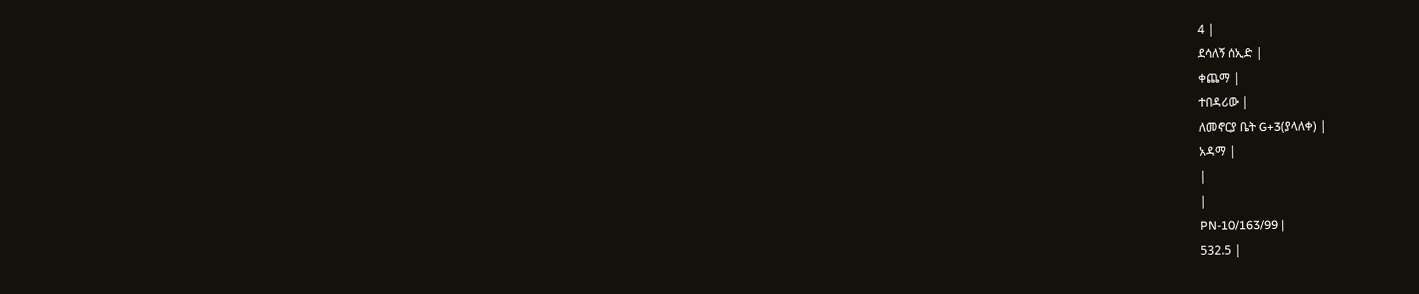4 |
ደሳለኝ ሰኢድ |
ቀጨማ |
ተበዳሪው |
ለመኖርያ ቤት G+3(ያላለቀ) |
አዳማ |
|
|
PN-10/163/99 |
532.5 |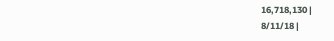16,718,130 |
8/11/18 |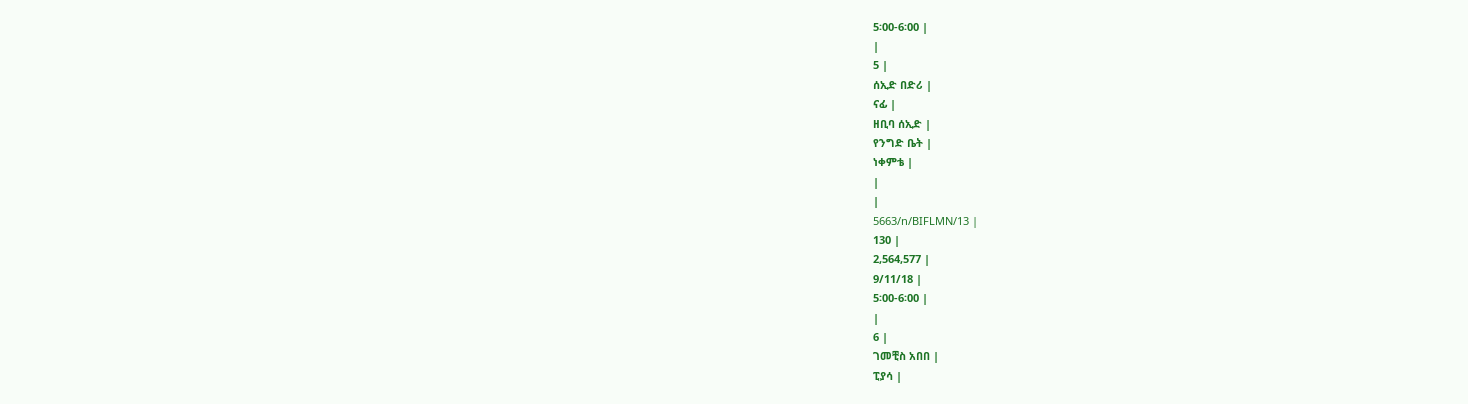5፡00-6፡00 |
|
5 |
ሰኢድ በድሪ |
ናፊ |
ዘቢባ ሰኢድ |
የንግድ ቤት |
ነቀምቴ |
|
|
5663/n/BIFLMN/13 |
130 |
2,564,577 |
9/11/18 |
5፡00-6፡00 |
|
6 |
ገመቺስ አበበ |
ፒያሳ |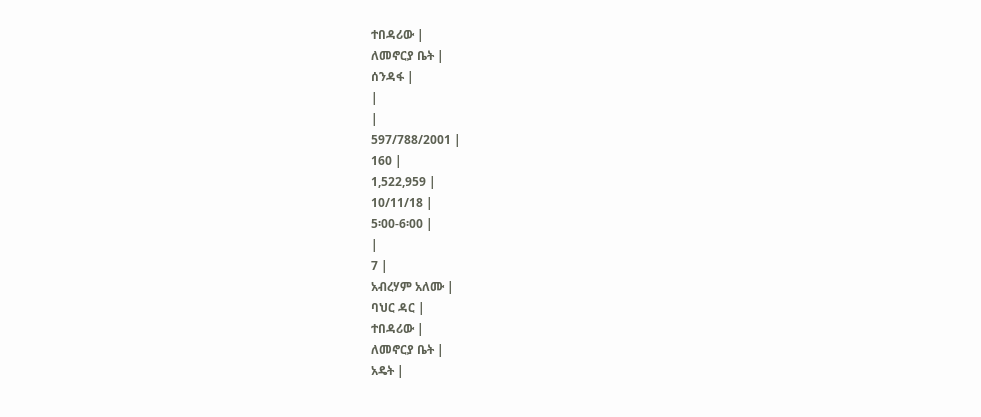ተበዳሪው |
ለመኖርያ ቤት |
ሰንዳፋ |
|
|
597/788/2001 |
160 |
1,522,959 |
10/11/18 |
5፡00-6፡00 |
|
7 |
አብረሃም አለሙ |
ባህር ዳር |
ተበዳሪው |
ለመኖርያ ቤት |
አዴት |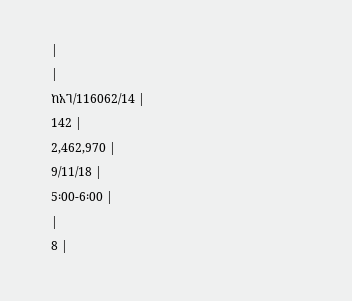|
|
ከአገ/116062/14 |
142 |
2,462,970 |
9/11/18 |
5፡00-6፡00 |
|
8 |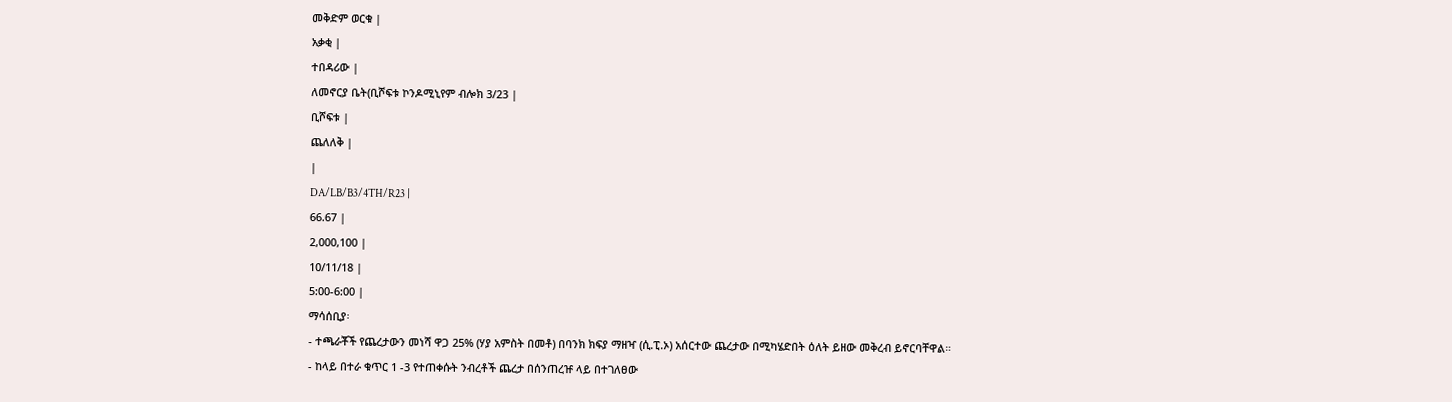መቅድም ወርቁ |
አቃቂ |
ተበዳሪው |
ለመኖርያ ቤት(ቢሾፍቱ ኮንዶሚኒየም ብሎክ 3/23 |
ቢሾፍቱ |
ጨለለቅ |
|
DA/LB/B3/4TH/R23 |
66.67 |
2,000,100 |
10/11/18 |
5:00-6:00 |
ማሳሰቢያ፡
- ተጫራቾች የጨረታውን መነሻ ዋጋ 25% (ሃያ አምስት በመቶ) በባንክ ክፍያ ማዘዣ (ሲ.ፒ.ኦ) አሰርተው ጨረታው በሚካሄድበት ዕለት ይዘው መቅረብ ይኖርባቸዋል።
- ከላይ በተራ ቁጥር 1 -3 የተጠቀሱት ንብረቶች ጨረታ በሰንጠረዡ ላይ በተገለፀው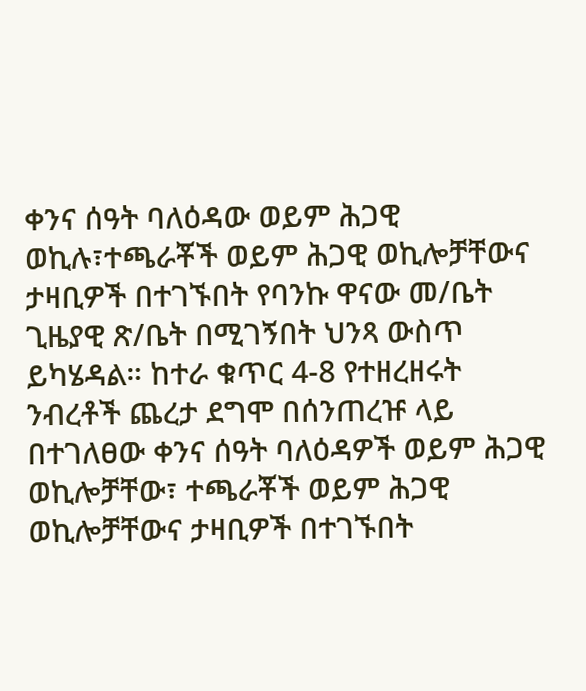ቀንና ሰዓት ባለዕዳው ወይም ሕጋዊ ወኪሉ፣ተጫራቾች ወይም ሕጋዊ ወኪሎቻቸውና ታዛቢዎች በተገኙበት የባንኩ ዋናው መ/ቤት ጊዜያዊ ጽ/ቤት በሚገኝበት ህንጻ ውስጥ ይካሄዳል። ከተራ ቁጥር 4-8 የተዘረዘሩት ንብረቶች ጨረታ ደግሞ በሰንጠረዡ ላይ በተገለፀው ቀንና ሰዓት ባለዕዳዎች ወይም ሕጋዊ ወኪሎቻቸው፣ ተጫራቾች ወይም ሕጋዊ ወኪሎቻቸውና ታዛቢዎች በተገኙበት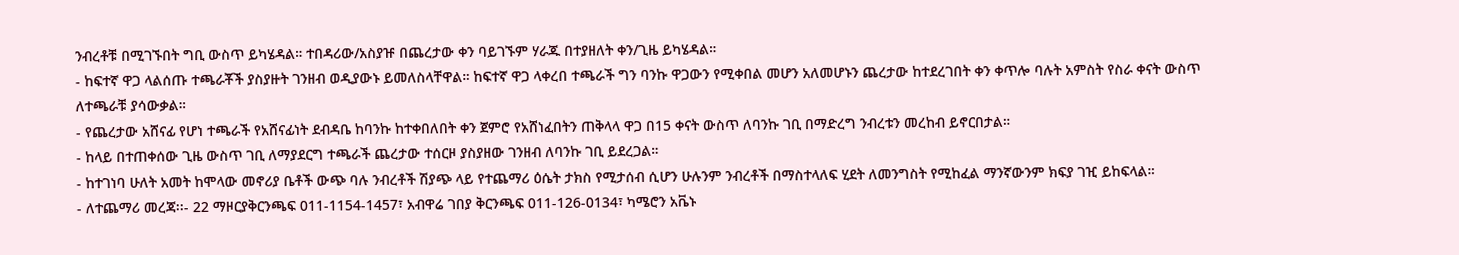ንብረቶቹ በሚገኙበት ግቢ ውስጥ ይካሄዳል። ተበዳሪው/አስያዡ በጨረታው ቀን ባይገኙም ሃራጁ በተያዘለት ቀን/ጊዜ ይካሄዳል።
- ከፍተኛ ዋጋ ላልሰጡ ተጫራቾች ያስያዙት ገንዘብ ወዲያውኑ ይመለስላቸዋል። ከፍተኛ ዋጋ ላቀረበ ተጫራች ግን ባንኩ ዋጋውን የሚቀበል መሆን አለመሆኑን ጨረታው ከተደረገበት ቀን ቀጥሎ ባሉት አምስት የስራ ቀናት ውስጥ ለተጫራቹ ያሳውቃል።
- የጨረታው አሸናፊ የሆነ ተጫራች የአሸናፊነት ደብዳቤ ከባንኩ ከተቀበለበት ቀን ጀምሮ የአሸነፈበትን ጠቅላላ ዋጋ በ15 ቀናት ውስጥ ለባንኩ ገቢ በማድረግ ንብረቱን መረከብ ይኖርበታል።
- ከላይ በተጠቀሰው ጊዜ ውስጥ ገቢ ለማያደርግ ተጫራች ጨረታው ተሰርዞ ያስያዘው ገንዘብ ለባንኩ ገቢ ይደረጋል።
- ከተገነባ ሁለት አመት ከሞላው መኖሪያ ቤቶች ውጭ ባሉ ንብረቶች ሽያጭ ላይ የተጨማሪ ዕሴት ታክስ የሚታሰብ ሲሆን ሁሉንም ንብረቶች በማስተላለፍ ሂደት ለመንግስት የሚከፈል ማንኛውንም ክፍያ ገዢ ይከፍላል።
- ለተጨማሪ መረጃ፡፡- 22 ማዞርያቅርንጫፍ 011-1154-1457፣ አብዋሬ ገበያ ቅርንጫፍ 011-126-0134፣ ካሜሮን አቬኑ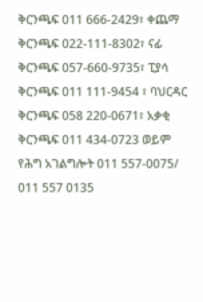ቅርንጫፍ 011 666-2429፣ ቀጨማ ቅርንጫፍ 022-111-8302፣ ናፊ ቅርንጫፍ 057-660-9735፣ ፒያሳ ቅርንጫፍ 011 111-9454 ፣ ባህርዳር ቅርንጫፍ 058 220-0671፣ አቃቂ ቅርንጫፍ 011 434-0723 ወይም የሕግ አገልግሎት 011 557-0075/ 011 557 0135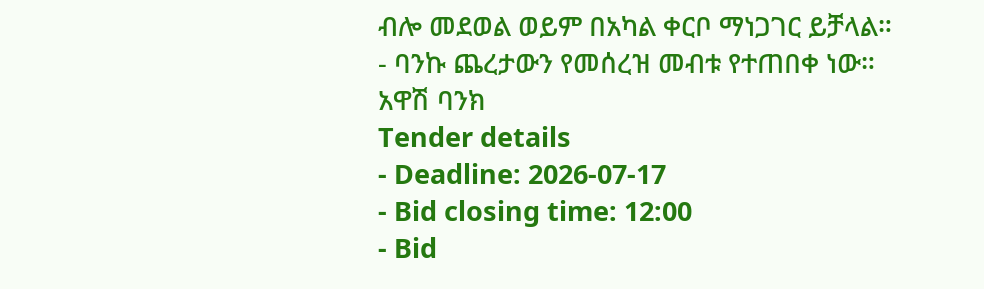ብሎ መደወል ወይም በአካል ቀርቦ ማነጋገር ይቻላል።
- ባንኩ ጨረታውን የመሰረዝ መብቱ የተጠበቀ ነው።
አዋሽ ባንክ
Tender details
- Deadline: 2026-07-17
- Bid closing time: 12:00
- Bid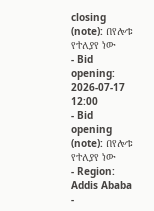closing (note): በየሎቱ የተለያየ ነው
- Bid opening: 2026-07-17 12:00
- Bid opening (note): በየሎቱ የተለያየ ነው
- Region: Addis Ababa
-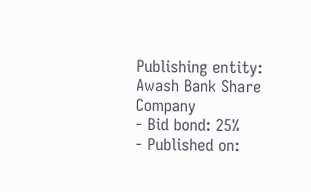Publishing entity: Awash Bank Share Company
- Bid bond: 25%
- Published on: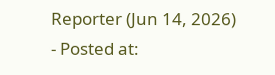Reporter (Jun 14, 2026)
- Posted at: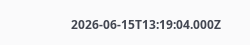2026-06-15T13:19:04.000Z